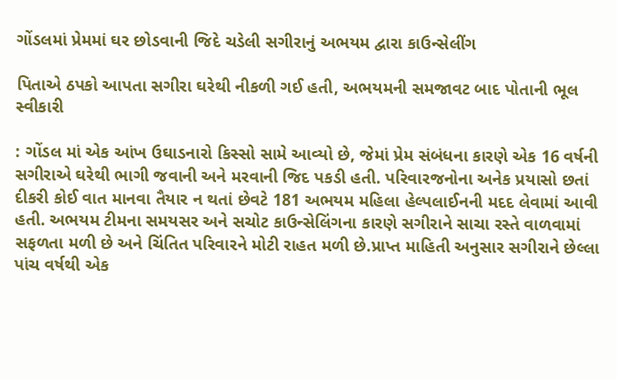ગોંડલમાં પ્રેમમાં ઘર છોડવાની જિદે ચડેલી સગીરાનું અભયમ દ્વારા કાઉન્સેલીંગ

પિતાએ ઠપકો આપતા સગીરા ઘરેથી નીકળી ગઈ હતી, અભયમની સમજાવટ બાદ પોતાની ભૂલ સ્વીકારી

: ગોંડલ માં એક આંખ ઉઘાડનારો કિસ્સો સામે આવ્યો છે, જેમાં પ્રેમ સંબંધના કારણે એક 16 વર્ષની સગીરાએ ઘરેથી ભાગી જવાની અને મરવાની જિદ પકડી હતી. પરિવારજનોના અનેક પ્રયાસો છતાં દીકરી કોઈ વાત માનવા તૈયાર ન થતાં છેવટે 181 અભયમ મહિલા હેલ્પલાઈનની મદદ લેવામાં આવી હતી. અભયમ ટીમના સમયસર અને સચોટ કાઉન્સેલિંગના કારણે સગીરાને સાચા રસ્તે વાળવામાં સફળતા મળી છે અને ચિંતિત પરિવારને મોટી રાહત મળી છે.પ્રાપ્ત માહિતી અનુસાર સગીરાને છેલ્લા પાંચ વર્ષથી એક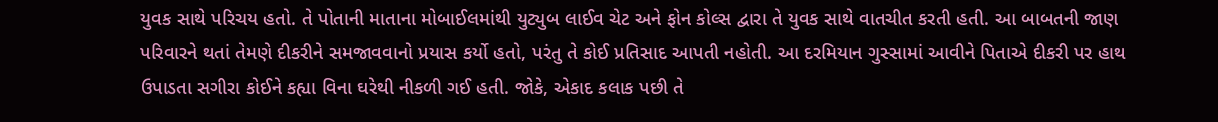યુવક સાથે પરિચય હતો. તે પોતાની માતાના મોબાઈલમાંથી યુટ્યુબ લાઈવ ચેટ અને ફોન કોલ્સ દ્વારા તે યુવક સાથે વાતચીત કરતી હતી. આ બાબતની જાણ પરિવારને થતાં તેમણે દીકરીને સમજાવવાનો પ્રયાસ કર્યો હતો, પરંતુ તે કોઈ પ્રતિસાદ આપતી નહોતી. આ દરમિયાન ગુસ્સામાં આવીને પિતાએ દીકરી પર હાથ ઉપાડતા સગીરા કોઈને કહ્યા વિના ઘરેથી નીકળી ગઈ હતી. જોકે, એકાદ કલાક પછી તે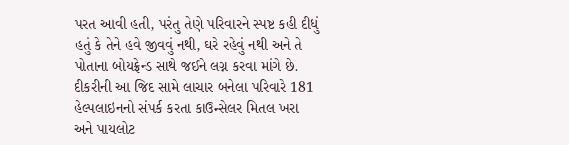પરત આવી હતી, પરંતુ તેણે પરિવારને સ્પષ્ટ કહી દીધું હતું કે તેને હવે જીવવું નથી, ઘરે રહેવું નથી અને તે પોતાના બોયફ્રેન્ડ સાથે જઈને લગ્ન કરવા માંગે છે. દીકરીની આ જિદ સામે લાચાર બનેલા પરિવારે 181 હેલ્પલાઇનનો સંપર્ક કરતા કાઉન્સેલર મિતલ ખરા અને પાયલોટ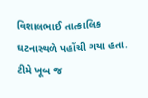વિશાલભાઈ તાત્કાલિક ઘટનાસ્થળે પહોંચી ગયા હતા. ટીમે ખૂબ જ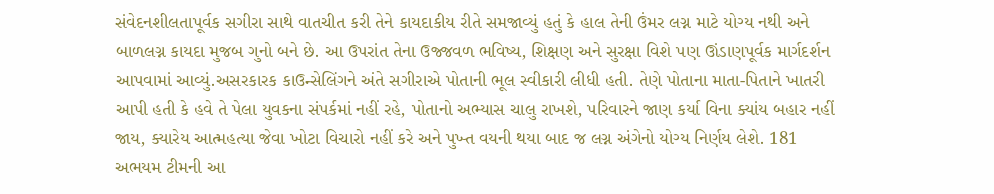સંવેદનશીલતાપૂર્વક સગીરા સાથે વાતચીત કરી તેને કાયદાકીય રીતે સમજાવ્યું હતું કે હાલ તેની ઉંમર લગ્ન માટે યોગ્ય નથી અને બાળલગ્ન કાયદા મુજબ ગુનો બને છે. આ ઉપરાંત તેના ઉજ્જવળ ભવિષ્ય, શિક્ષણ અને સુરક્ષા વિશે પણ ઊંડાણપૂર્વક માર્ગદર્શન આપવામાં આવ્યું.અસરકારક કાઉન્સેલિંગને અંતે સગીરાએ પોતાની ભૂલ સ્વીકારી લીધી હતી. તેણે પોતાના માતા-પિતાને ખાતરી આપી હતી કે હવે તે પેલા યુવકના સંપર્કમાં નહીં રહે, પોતાનો અભ્યાસ ચાલુ રાખશે, પરિવારને જાણ કર્યા વિના ક્યાંય બહાર નહીં જાય, ક્યારેય આત્મહત્યા જેવા ખોટા વિચારો નહીં કરે અને પુખ્ત વયની થયા બાદ જ લગ્ન અંગેનો યોગ્ય નિર્ણય લેશે. 181 અભયમ ટીમની આ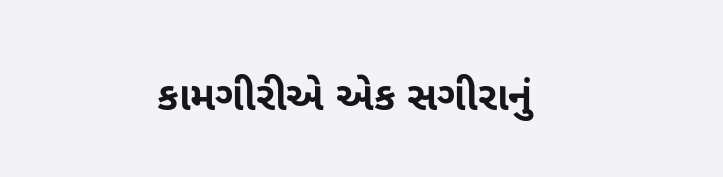કામગીરીએ એક સગીરાનું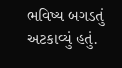ભવિષ્ય બગડતું અટકાવ્યું હતું.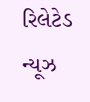રિલેટેડ ન્યૂઝ